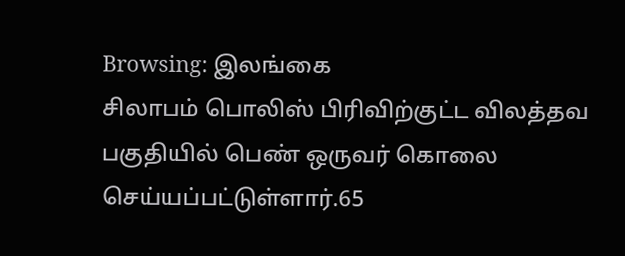Browsing: இலங்கை
சிலாபம் பொலிஸ் பிரிவிற்குட்ட விலத்தவ பகுதியில் பெண் ஒருவர் கொலை செய்யப்பட்டுள்ளார்.65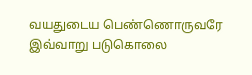வயதுடைய பெண்ணொருவரே இவ்வாறு படுகொலை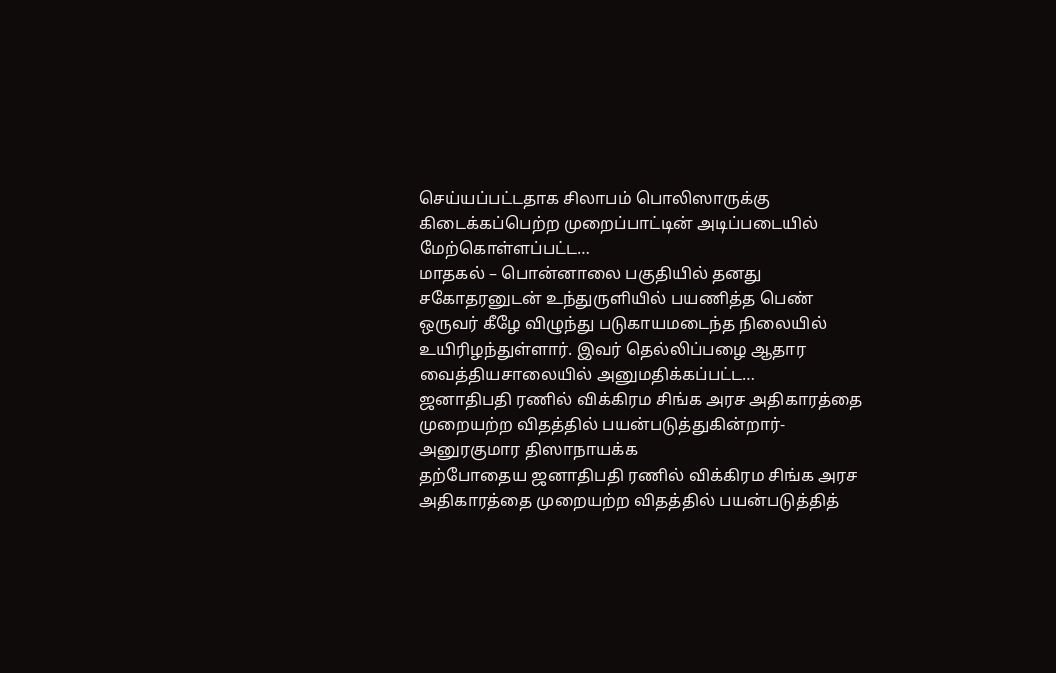செய்யப்பட்டதாக சிலாபம் பொலிஸாருக்கு கிடைக்கப்பெற்ற முறைப்பாட்டின் அடிப்படையில் மேற்கொள்ளப்பட்ட…
மாதகல் – பொன்னாலை பகுதியில் தனது சகோதரனுடன் உந்துருளியில் பயணித்த பெண் ஒருவர் கீழே விழுந்து படுகாயமடைந்த நிலையில் உயிரிழந்துள்ளார். இவர் தெல்லிப்பழை ஆதார வைத்தியசாலையில் அனுமதிக்கப்பட்ட…
ஜனாதிபதி ரணில் விக்கிரம சிங்க அரச அதிகாரத்தை முறையற்ற விதத்தில் பயன்படுத்துகின்றார்- அனுரகுமார திஸாநாயக்க
தற்போதைய ஜனாதிபதி ரணில் விக்கிரம சிங்க அரச அதிகாரத்தை முறையற்ற விதத்தில் பயன்படுத்தித்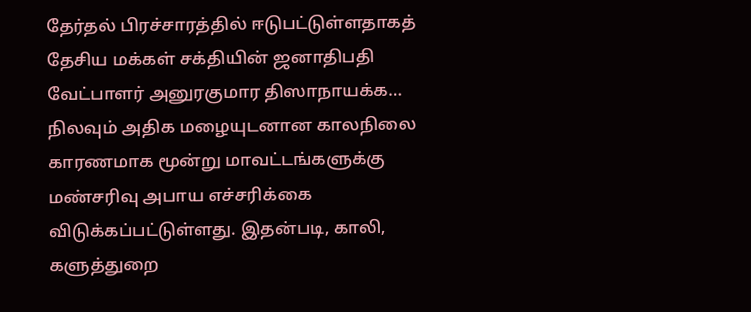தேர்தல் பிரச்சாரத்தில் ஈடுபட்டுள்ளதாகத் தேசிய மக்கள் சக்தியின் ஜனாதிபதி வேட்பாளர் அனுரகுமார திஸாநாயக்க…
நிலவும் அதிக மழையுடனான காலநிலை காரணமாக மூன்று மாவட்டங்களுக்கு மண்சரிவு அபாய எச்சரிக்கை விடுக்கப்பட்டுள்ளது. இதன்படி, காலி, களுத்துறை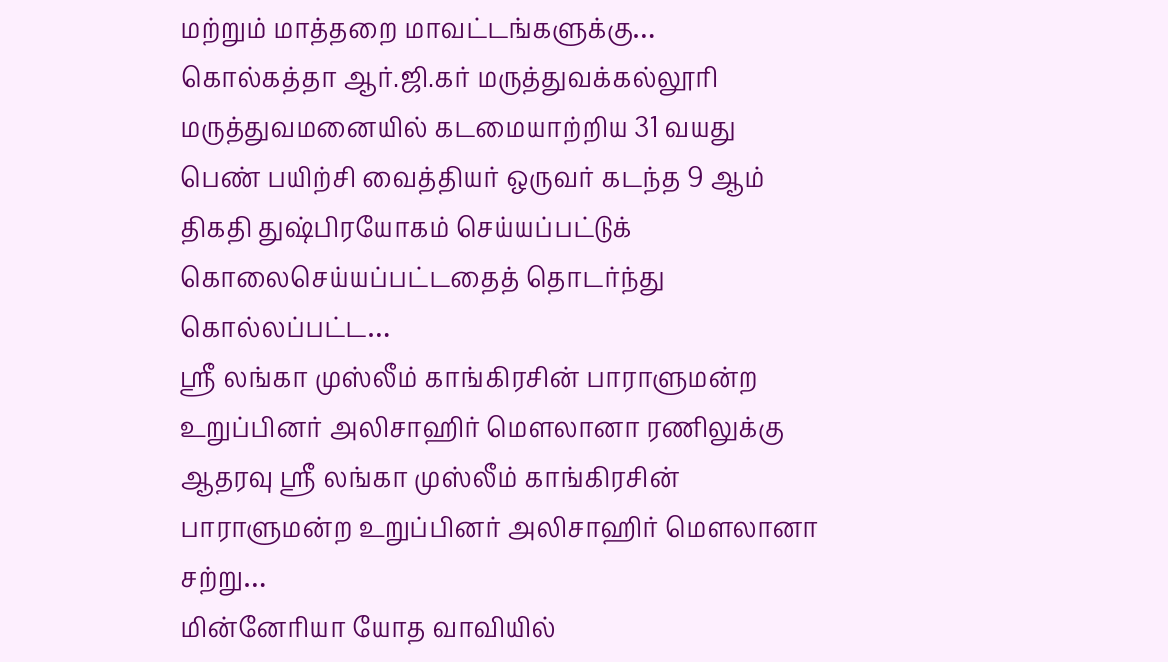மற்றும் மாத்தறை மாவட்டங்களுக்கு…
கொல்கத்தா ஆர்.ஜி.கர் மருத்துவக்கல்லூரி மருத்துவமனையில் கடமையாற்றிய 31 வயது பெண் பயிற்சி வைத்தியர் ஒருவர் கடந்த 9 ஆம் திகதி துஷ்பிரயோகம் செய்யப்பட்டுக் கொலைசெய்யப்பட்டதைத் தொடர்ந்து கொல்லப்பட்ட…
ஸ்ரீ லங்கா முஸ்லீம் காங்கிரசின் பாராளுமன்ற உறுப்பினர் அலிசாஹிர் மௌலானா ரணிலுக்கு ஆதரவு ஸ்ரீ லங்கா முஸ்லீம் காங்கிரசின் பாராளுமன்ற உறுப்பினர் அலிசாஹிர் மௌலானா சற்று…
மின்னேரியா யோத வாவியில்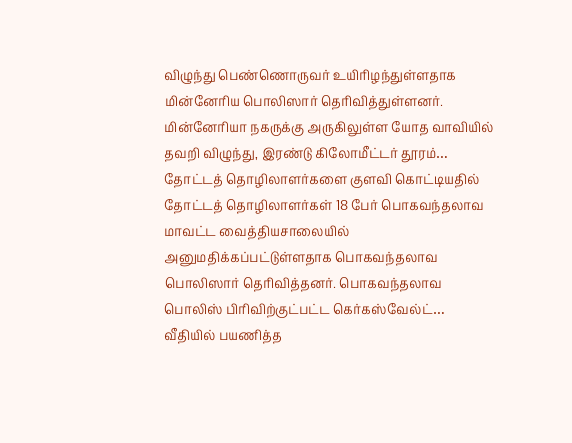விழுந்து பெண்ணொருவர் உயிரிழந்துள்ளதாக மின்னேரிய பொலிஸார் தெரிவித்துள்ளனர். மின்னேரியா நகருக்கு அருகிலுள்ள யோத வாவியில் தவறி விழுந்து, இரண்டு கிலோமீட்டர் தூரம்…
தோட்டத் தொழிலாளர்களை குளவி கொட்டியதில் தோட்டத் தொழிலாளர்கள் 18 பேர் பொகவந்தலாவ மாவட்ட வைத்தியசாலையில் அனுமதிக்கப்பட்டுள்ளதாக பொகவந்தலாவ பொலிஸார் தெரிவித்தனர். பொகவந்தலாவ பொலிஸ் பிரிவிற்குட்பட்ட கெர்கஸ்வேல்ட்…
வீதியில் பயணித்த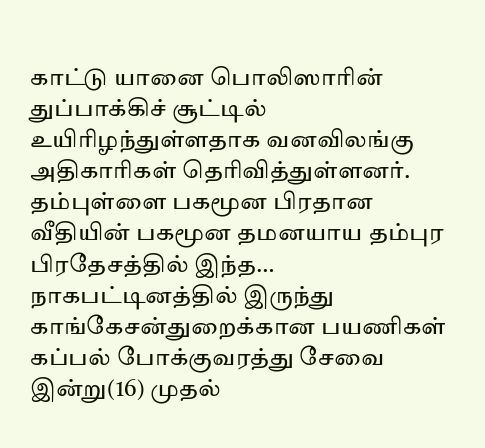காட்டு யானை பொலிஸாரின் துப்பாக்கிச் சூட்டில் உயிரிழந்துள்ளதாக வனவிலங்கு அதிகாரிகள் தெரிவித்துள்ளனர். தம்புள்ளை பகமூன பிரதான வீதியின் பகமூன தமனயாய தம்புர பிரதேசத்தில் இந்த…
நாகபட்டினத்தில் இருந்து காங்கேசன்துறைக்கான பயணிகள் கப்பல் போக்குவரத்து சேவை இன்று(16) முதல்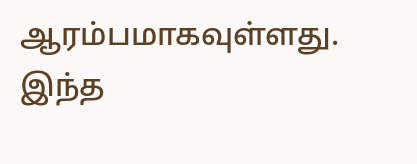ஆரம்பமாகவுள்ளது. இந்த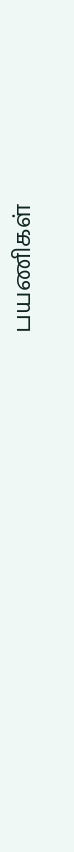பயணிகள்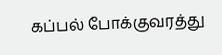கப்பல் போக்குவரத்து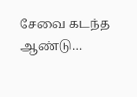சேவை கடந்த ஆண்டு…